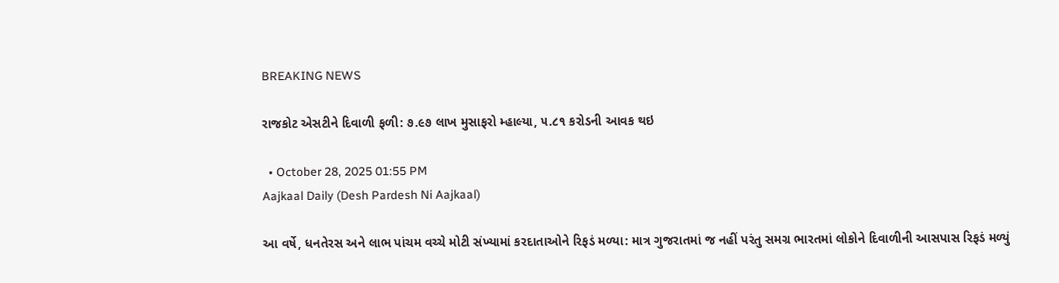BREAKING NEWS

રાજકોટ એસટીને દિવાળી ફળી: ૭.૯૭ લાખ મુસાફરો મ્હાલ્યા, ૫.૮૧ કરોડની આવક થઇ

  • October 28, 2025 01:55 PM
Aajkaal Daily (Desh Pardesh Ni Aajkaal)

આ વર્ષે, ધનતેરસ અને લાભ પાંચમ વચ્ચે મોટી સંખ્યામાં કરદાતાઓને રિફડં મળ્યા: માત્ર ગુજરાતમાં જ નહીં પરંતુ સમગ્ર ભારતમાં લોકોને દિવાળીની આસપાસ રિફડં મળ્યું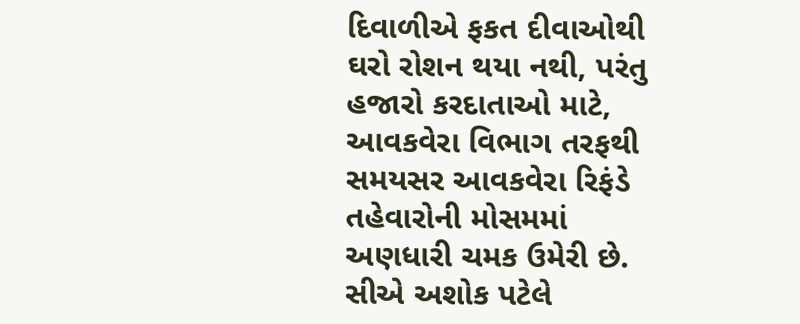દિવાળીએ ફકત દીવાઓથી ઘરો રોશન થયા નથી, પરંતુ હજારો કરદાતાઓ માટે, આવકવેરા વિભાગ તરફથી સમયસર આવકવેરા રિફંડે તહેવારોની મોસમમાં અણધારી ચમક ઉમેરી છે. સીએ અશોક પટેલે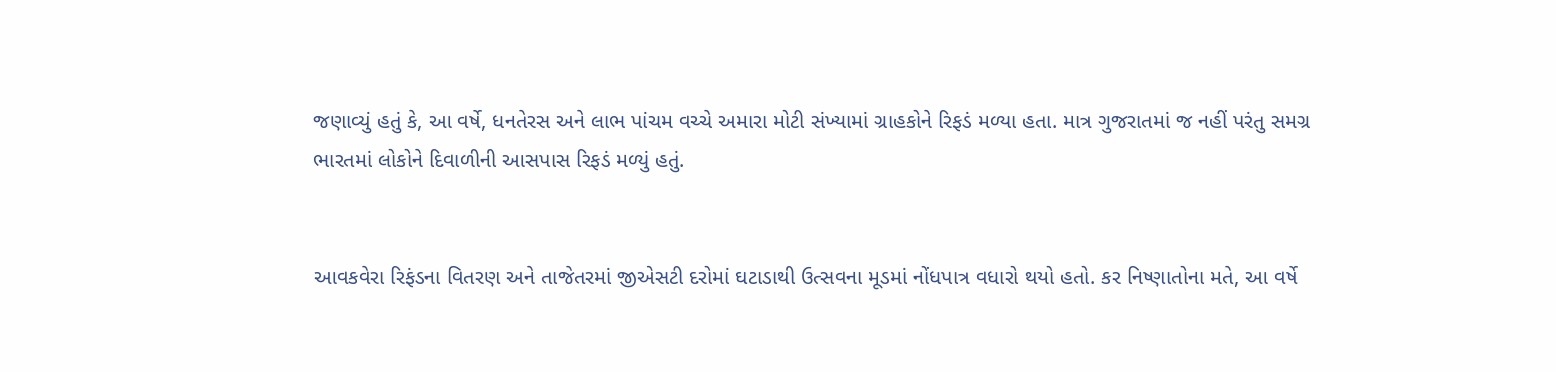જણાવ્યું હતું કે, આ વર્ષે, ધનતેરસ અને લાભ પાંચમ વચ્ચે અમારા મોટી સંખ્યામાં ગ્રાહકોને રિફડં મળ્યા હતા. માત્ર ગુજરાતમાં જ નહીં પરંતુ સમગ્ર ભારતમાં લોકોને દિવાળીની આસપાસ રિફડં મળ્યું હતું.


આવકવેરા રિફંડના વિતરણ અને તાજેતરમાં જીએસટી દરોમાં ઘટાડાથી ઉત્સવના મૂડમાં નોંધપાત્ર વધારો થયો હતો. કર નિષ્ણાતોના મતે, આ વર્ષે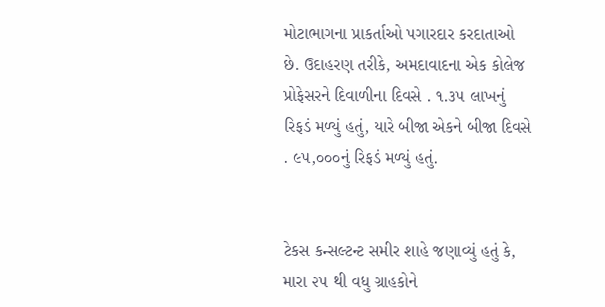મોટાભાગના પ્રાકર્તાઓ પગારદાર કરદાતાઓ છે. ઉદાહરણ તરીકે, અમદાવાદના એક કોલેજ પ્રોફેસરને દિવાળીના દિવસે . ૧.૩૫ લાખનું રિફડં મળ્યું હતું, યારે બીજા એકને બીજા દિવસે . ૯૫,૦૦૦નું રિફડં મળ્યું હતું.


ટેકસ કન્સલ્ટન્ટ સમીર શાહે જણાવ્યું હતું કે, મારા ૨૫ થી વધુ ગ્રાહકોને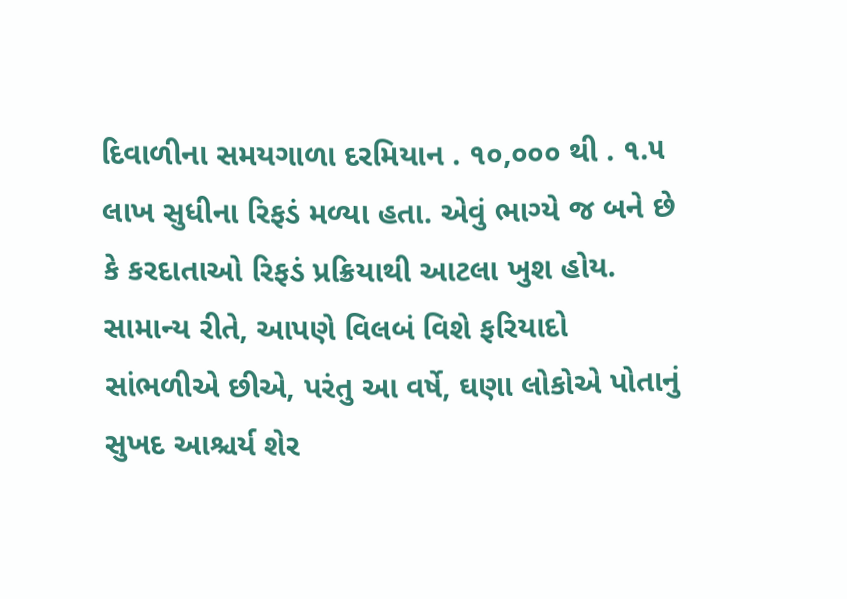દિવાળીના સમયગાળા દરમિયાન . ૧૦,૦૦૦ થી . ૧.૫ લાખ સુધીના રિફડં મળ્યા હતા. એવું ભાગ્યે જ બને છે કે કરદાતાઓ રિફડં પ્રક્રિયાથી આટલા ખુશ હોય. સામાન્ય રીતે, આપણે વિલબં વિશે ફરિયાદો સાંભળીએ છીએ, પરંતુ આ વર્ષે, ઘણા લોકોએ પોતાનું સુખદ આશ્ચર્ય શેર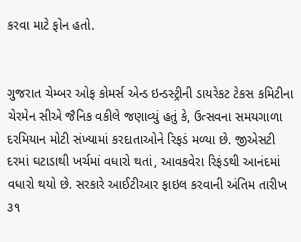કરવા માટે ફોન હતો.


ગુજરાત ચેમ્બર ઓફ કોમર્સ એન્ડ ઇન્ડસ્ટ્રીની ડાયરેકટ ટેકસ કમિટીના ચેરમેન સીએ જૈનિક વકીલે જણાવ્યું હતું કે, ઉત્સવના સમયગાળા દરમિયાન મોટી સંખ્યામાં કરદાતાઓને રિફડં મળ્યા છે. જીએસટી દરમાં ઘટાડાથી ખર્ચમાં વધારો થતાં, આવકવેરા રિફંડથી આનંદમાં વધારો થયો છે. સરકારે આઈટીઆર ફાઇલ કરવાની અંતિમ તારીખ ૩૧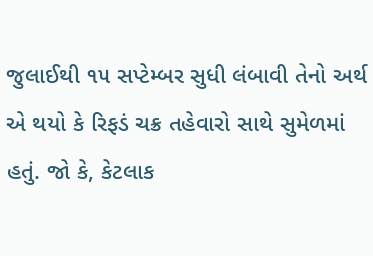જુલાઈથી ૧૫ સપ્ટેમ્બર સુધી લંબાવી તેનો અર્થ એ થયો કે રિફડં ચક્ર તહેવારો સાથે સુમેળમાં હતું. જો કે, કેટલાક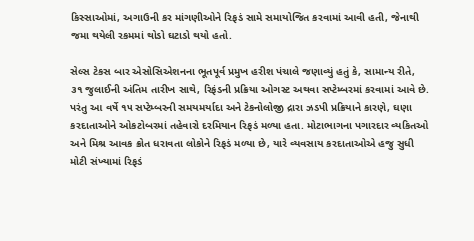કિસ્સાઓમાં, અગાઉની કર માંગણીઓને રિફડં સામે સમાયોજિત કરવામાં આવી હતી, જેનાથી જમા થયેલી રકમમાં થોડો ઘટાડો થયો હતો.

સેલ્સ ટેકસ બાર એસોસિએશનના ભૂતપૂર્વ પ્રમુખ હરીશ પંચાલે જણાવ્યું હતું કે, સામાન્ય રીતે, ૩૧ જુલાઈની અંતિમ તારીખ સાથે, રિફંડની પ્રક્રિયા ઓગસ્ટ અથવા સપ્ટેમ્બરમાં કરવામાં આવે છે. પરંતુ આ વર્ષે ૧૫ સપ્ટેમ્બરની સમયમર્યાદા અને ટેકનોલોજી દ્રારા ઝડપી પ્રક્રિયાને કારણે, ઘણા કરદાતાઓને ઓકટોબરમાં તહેવારો દરમિયાન રિફડં મળ્યા હતા. મોટાભાગના પગારદાર વ્યકિતઓ અને મિશ્ર આવક ક્રોત ધરાવતા લોકોને રિફડં મળ્યા છે, યારે વ્યવસાય કરદાતાઓએ હજુ સુધી મોટી સંખ્યામાં રિફડં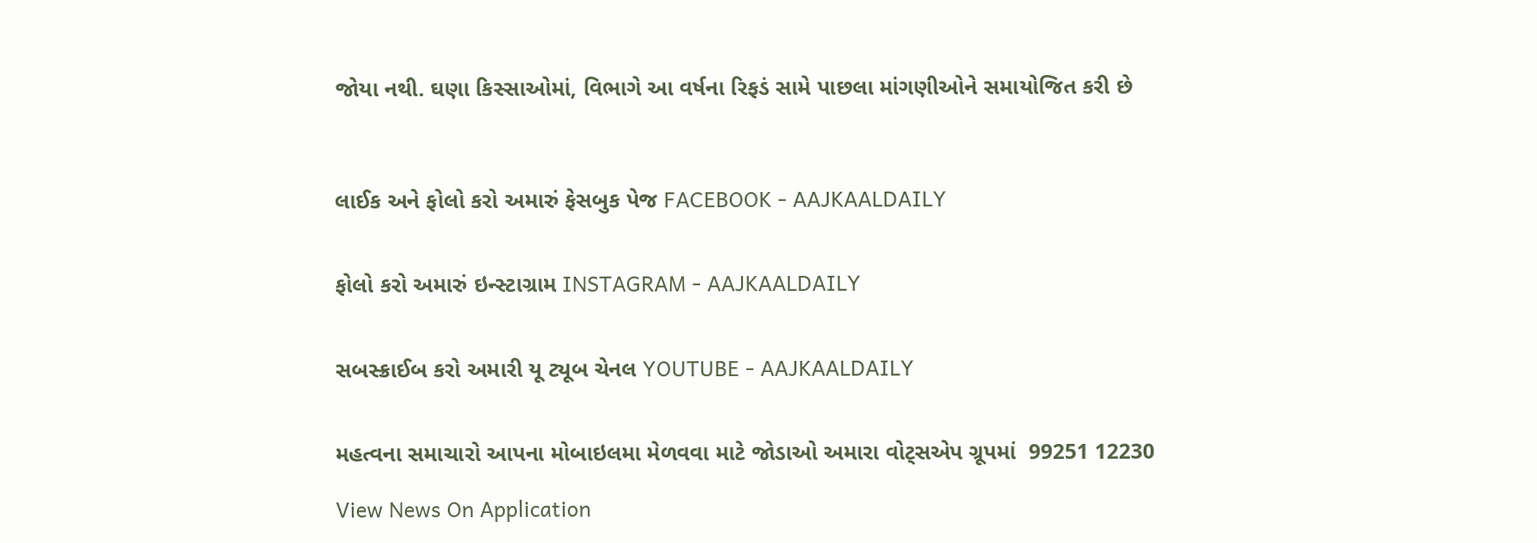જોયા નથી. ઘણા કિસ્સાઓમાં, વિભાગે આ વર્ષના રિફડં સામે પાછલા માંગણીઓને સમાયોજિત કરી છે



લાઈક અને ફોલો કરો અમારું ફેસબુક પેજ FACEBOOK - AAJKAALDAILY


ફોલો કરો અમારું ઇન્સ્ટાગ્રામ INSTAGRAM - AAJKAALDAILY


સબસ્ક્રાઈબ કરો અમારી યૂ ટ્યૂબ ચેનલ YOUTUBE - AAJKAALDAILY


મહત્વના સમાચારો આપના મોબાઇલમા મેળવવા માટે જોડાઓ અમારા વોટ્સએપ ગ્રૂપમાં  99251 12230

View News On Application